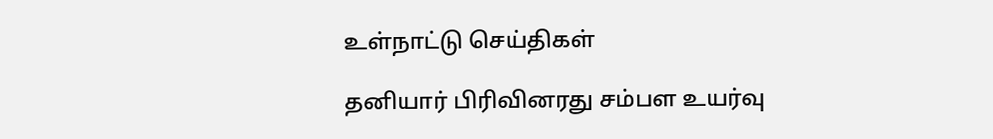உள்நாட்டு செய்திகள்

தனியார் பிரிவினரது சம்பள உயர்வு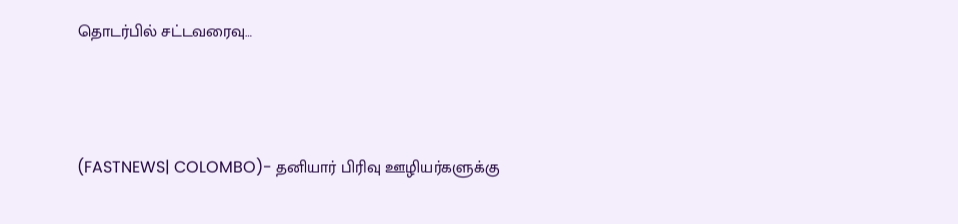தொடர்பில் சட்டவரைவு…



(FASTNEWS| COLOMBO)- தனியார் பிரிவு ஊழியர்களுக்கு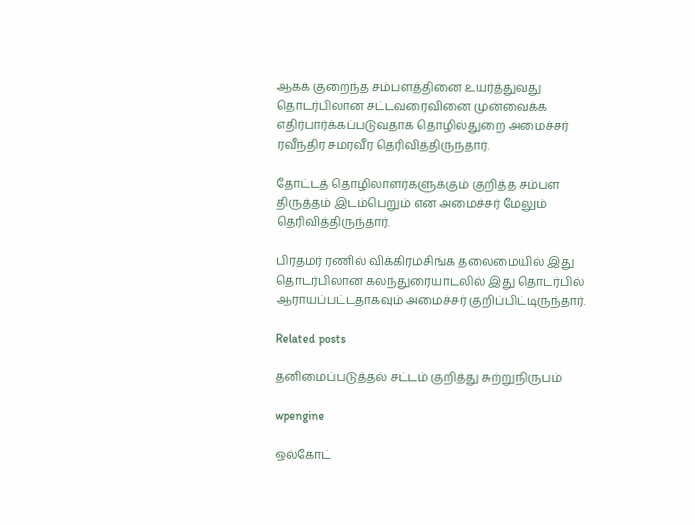ஆகக் குறைந்த சம்பளத்தினை உயர்த்துவது தொடர்பிலான சட்டவரைவினை முன்வைக்க எதிர்பார்க்கப்படுவதாக தொழில்துறை அமைச்சர் ரவீந்திர சமரவீர தெரிவித்திருந்தார்.

தோட்டத் தொழிலாளர்களுக்கும் குறித்த சம்பள திருத்தம் இடம்பெறும் என அமைச்சர் மேலும் தெரிவித்திருந்தார்.

பிரதமர் ரணில் விக்கிரமசிங்க தலைமையில் இது தொடர்பிலான கலந்துரையாடலில் இது தொடர்பில் ஆராயப்பட்டதாகவும் அமைச்சர் குறிப்பிட்டிருந்தார்.

Related posts

தனிமைப்படுத்தல் சட்டம் குறித்து சுற்றுநிருபம்

wpengine

ஒல்கோட்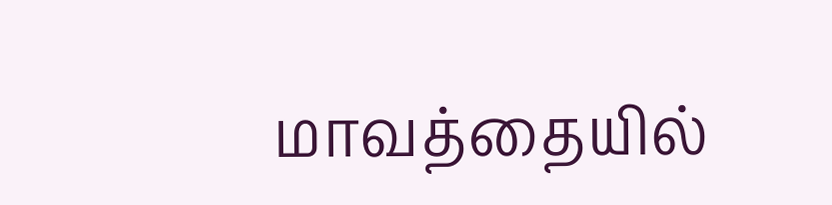மாவத்தையில்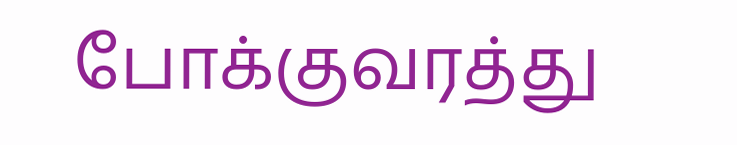போக்குவரத்து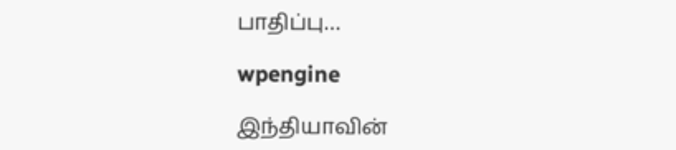பாதிப்பு…

wpengine

இந்தியாவின்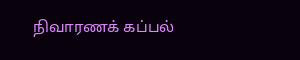நிவாரணக் கப்பல்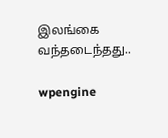இலங்கை வந்தடைந்தது..

wpengine